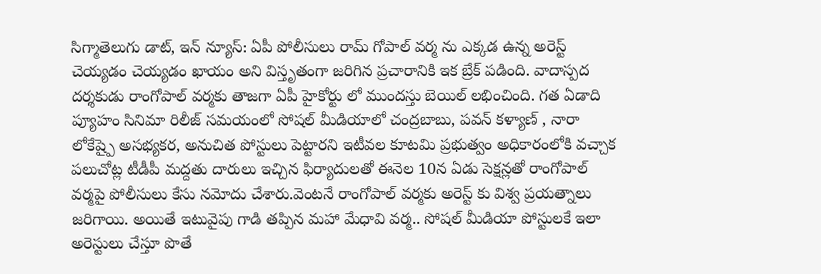సిగ్మాతెలుగు డాట్, ఇన్ న్యూస్: ఏపీ పోలీసులు రామ్ గోపాల్ వర్మ ను ఎక్కడ ఉన్న అరెస్ట్ చెయ్యడం చెయ్యడం ఖాయం అని విస్తృతంగా జరిగిన ప్రచారానికి ఇక బ్రేక్ పడింది. వాదాస్పద దర్శకుడు రాంగోపాల్ వర్మకు తాజగా ఏపీ హైకోర్టు లో ముందస్తు బెయిల్ లభించింది. గత ఏడాది ప్యూహం సినిమా రిలీజ్ సమయంలో సోషల్ మీడియాలో చంద్రబాబు, పవన్ కళ్యాణ్ , నారా లోకేష్పై అసభ్యకర, అనుచిత పోస్టులు పెట్టారని ఇటీవల కూటమి ప్రభుత్వం అధికారంలోకి వచ్చాక పలుచోట్ల టీడీపీ మద్దతు దారులు ఇచ్చిన ఫిర్యాదులతో ఈనెల 10న ఏడు సెక్షన్లతో రాంగోపాల్ వర్మపై పోలీసులు కేసు నమోదు చేశారు.వెంటనే రాంగోపాల్ వర్మకు అరెస్ట్ కు విశ్వ ప్రయత్నాలు జరిగాయి. అయితే ఇటువైపు గాడి తప్పిన మహా మేధావి వర్మ.. సోషల్ మీడియా పోస్టులకే ఇలా అరెస్టులు చేస్తూ పొతే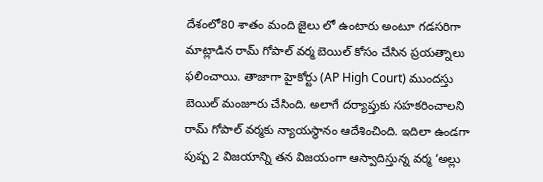దేశంలో80 శాతం మంది జైలు లో ఉంటారు అంటూ గడసరిగా మాట్లాడిన రామ్ గోపాల్ వర్మ బెయిల్ కోసం చేసిన ప్రయత్నాలు ఫలించాయి. తాజాగా హైకోర్టు (AP High Court) ముందస్తు బెయిల్ మంజూరు చేసింది. అలాగే దర్యాప్తుకు సహకరించాలని రామ్ గోపాల్ వర్మకు న్యాయస్థానం ఆదేశించింది. ఇదిలా ఉండగా పుష్ప 2 విజయాన్ని తన విజయంగా ఆస్వాదిస్తున్న వర్మ ‘అల్లు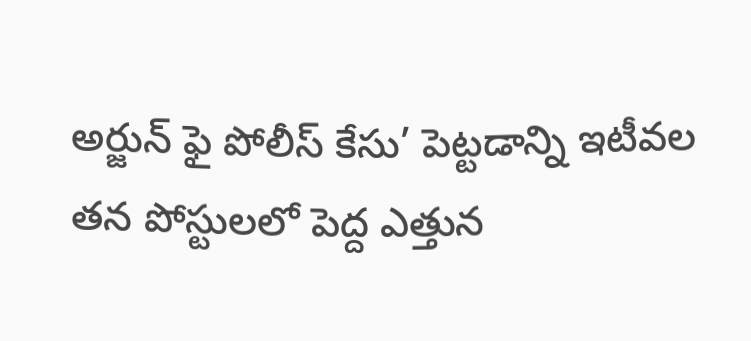అర్జున్ ఫై పోలీస్ కేసు’ పెట్టడాన్ని ఇటీవల తన పోస్టులలో పెద్ద ఎత్తున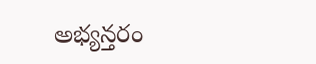అభ్యన్తరం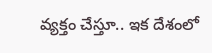వ్యక్తం చేస్తూ.. ఇక దేశంలో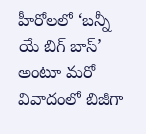హీరోలలో ‘బన్నీ యే బిగ్ బాస్’ అంటూ మరో వివాదంలో బిజీగా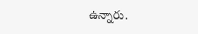ఉన్నారు.